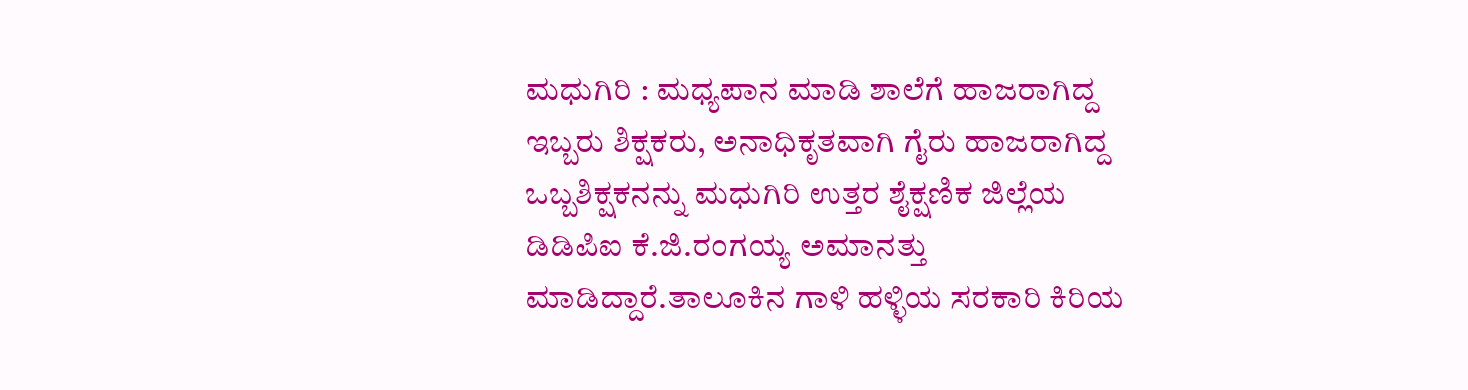ಮಧುಗಿರಿ : ಮಧ್ಯಪಾನ ಮಾಡಿ ಶಾಲೆಗೆ ಹಾಜರಾಗಿದ್ದ ಇಬ್ಬರು ಶಿಕ್ಷಕರು, ಅನಾಧಿಕೃತವಾಗಿ ಗೈರು ಹಾಜರಾಗಿದ್ದ ಒಬ್ಬಶಿಕ್ಷಕನನ್ನು ಮಧುಗಿರಿ ಉತ್ತರ ಶೈಕ್ಷಣಿಕ ಜಿಲ್ಲೆಯ ಡಿಡಿಪಿಐ ಕೆ.ಜಿ.ರಂಗಯ್ಯ ಅಮಾನತ್ತು ಮಾಡಿದ್ದಾರೆ.ತಾಲೂಕಿನ ಗಾಳಿ ಹಳ್ಳಿಯ ಸರಕಾರಿ ಕಿರಿಯ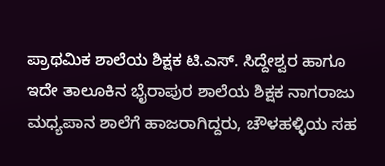ಪ್ರಾಥಮಿಕ ಶಾಲೆಯ ಶಿಕ್ಷಕ ಟಿ.ಎಸ್. ಸಿದ್ದೇಶ್ವರ ಹಾಗೂ ಇದೇ ತಾಲೂಕಿನ ಭೈರಾಪುರ ಶಾಲೆಯ ಶಿಕ್ಷಕ ನಾಗರಾಜು ಮಧ್ಯಪಾನ ಶಾಲೆಗೆ ಹಾಜರಾಗಿದ್ದರು, ಚೌಳಹಳ್ಳಿಯ ಸಹ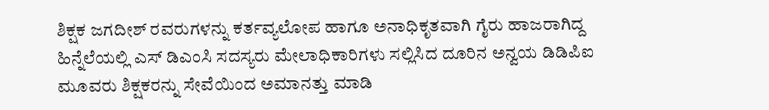ಶಿಕ್ಷಕ ಜಗದೀಶ್ ರವರುಗಳನ್ನು ಕರ್ತವ್ಯಲೋಪ ಹಾಗೂ ಅನಾಧಿಕೃತವಾಗಿ ಗೈರು ಹಾಜರಾಗಿದ್ದ ಹಿನ್ನೆಲೆಯಲ್ಲಿ ಎಸ್ ಡಿಎಂಸಿ ಸದಸ್ಯರು ಮೇಲಾಧಿಕಾರಿಗಳು ಸಲ್ಲಿಸಿದ ದೂರಿನ ಅನ್ವಯ ಡಿಡಿಪಿಐ ಮೂವರು ಶಿಕ್ಷಕರನ್ನು ಸೇವೆಯಿಂದ ಅಮಾನತ್ತು ಮಾಡಿ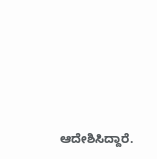ಆದೇಶಿಸಿದ್ದಾರೆ.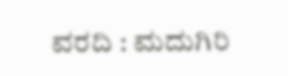ವರದಿ : ಮದುಗಿರಿ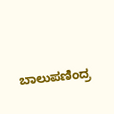ಬಾಲುಪಣಿಂದ್ರ